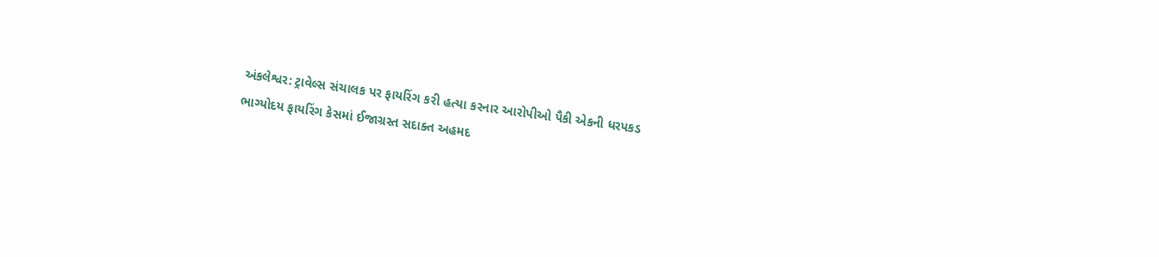અંકલેશ્વર: ટ્રાવેલ્સ સંચાલક પર ફાયરિંગ કરી હત્યા કરનાર આરોપીઓ પૈકી એકની ધરપકડ
ભાગ્યોદય ફાયરિંગ કેસમાં ઈજાગ્રસ્ત સદાક્ત અહમદ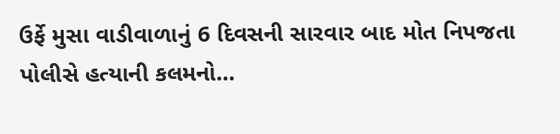ઉર્ફે મુસા વાડીવાળાનું 6 દિવસની સારવાર બાદ મોત નિપજતા પોલીસે હત્યાની કલમનો…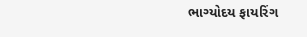ભાગ્યોદય ફાયરિંગ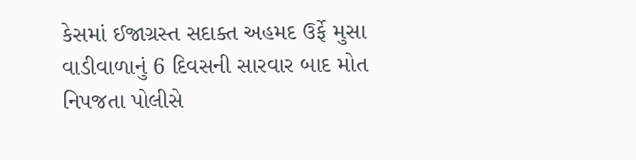કેસમાં ઈજાગ્રસ્ત સદાક્ત અહમદ ઉર્ફે મુસા વાડીવાળાનું 6 દિવસની સારવાર બાદ મોત નિપજતા પોલીસે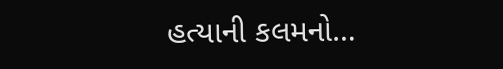હત્યાની કલમનો…